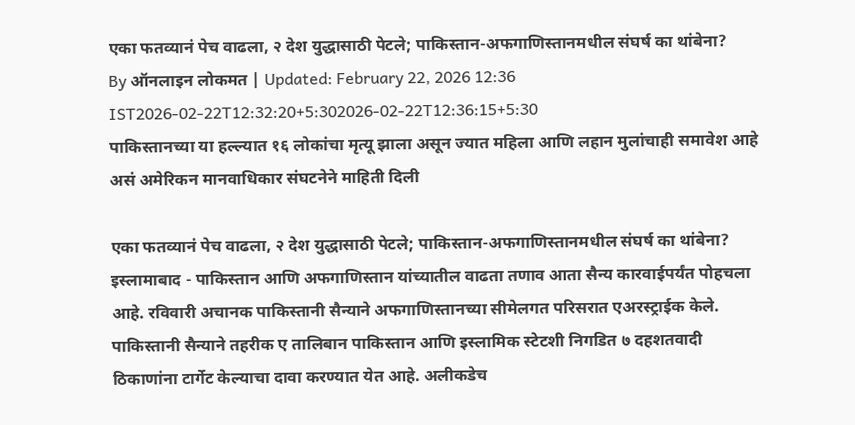एका फतव्यानं पेच वाढला, २ देश युद्धासाठी पेटले; पाकिस्तान-अफगाणिस्तानमधील संघर्ष का थांबेना?
By ऑनलाइन लोकमत | Updated: February 22, 2026 12:36 IST2026-02-22T12:32:20+5:302026-02-22T12:36:15+5:30
पाकिस्तानच्या या हल्ल्यात १६ लोकांचा मृत्यू झाला असून ज्यात महिला आणि लहान मुलांचाही समावेश आहे असं अमेरिकन मानवाधिकार संघटनेने माहिती दिली

एका फतव्यानं पेच वाढला, २ देश युद्धासाठी पेटले; पाकिस्तान-अफगाणिस्तानमधील संघर्ष का थांबेना?
इस्लामाबाद - पाकिस्तान आणि अफगाणिस्तान यांच्यातील वाढता तणाव आता सैन्य कारवाईपर्यंत पोहचला आहे. रविवारी अचानक पाकिस्तानी सैन्याने अफगाणिस्तानच्या सीमेलगत परिसरात एअरस्ट्राईक केले. पाकिस्तानी सैन्याने तहरीक ए तालिबान पाकिस्तान आणि इस्लामिक स्टेटशी निगडित ७ दहशतवादी ठिकाणांना टार्गेट केल्याचा दावा करण्यात येत आहे. अलीकडेच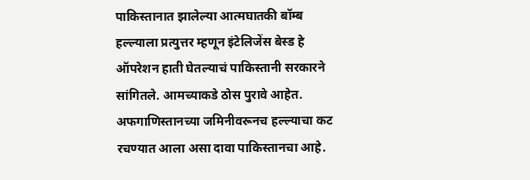पाकिस्तानात झालेल्या आत्मघातकी बॉम्ब हल्ल्याला प्रत्युत्तर म्हणून इंटेलिजेंस बेस्ड हे ऑपरेशन हाती घेतल्याचं पाकिस्तानी सरकारने सांगितले. आमच्याकडे ठोस पुरावे आहेत. अफगाणिस्तानच्या जमिनीवरूनच हल्ल्याचा कट रचण्यात आला असा दावा पाकिस्तानचा आहे.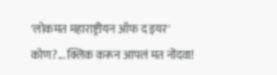'लोकमत महाराष्ट्रीयन ऑफ द इयर' कोण?... क्लिक करून आपलं मत नोंदवा!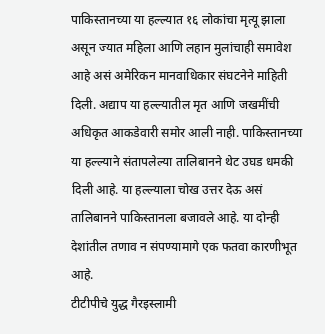पाकिस्तानच्या या हल्ल्यात १६ लोकांचा मृत्यू झाला असून ज्यात महिला आणि लहान मुलांचाही समावेश आहे असं अमेरिकन मानवाधिकार संघटनेने माहिती दिली. अद्याप या हल्ल्यातील मृत आणि जखमींची अधिकृत आकडेवारी समोर आली नाही. पाकिस्तानच्या या हल्ल्याने संतापलेल्या तालिबानने थेट उघड धमकी दिली आहे. या हल्ल्याला चोख उत्तर देऊ असं तालिबानने पाकिस्तानला बजावले आहे. या दोन्ही देशांतील तणाव न संपण्यामागे एक फतवा कारणीभूत आहे.
टीटीपीचे युद्ध गैरइस्लामी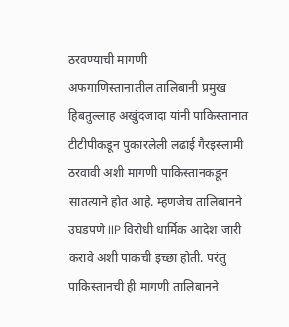ठरवण्याची मागणी
अफगाणिस्तानातील तालिबानी प्रमुख हिबतुल्लाह अखुंदजादा यांनी पाकिस्तानात टीटीपीकडून पुकारलेली लढाई गैरइस्लामी ठरवावी अशी मागणी पाकिस्तानकडून सातत्याने होत आहे. म्हणजेच तालिबानने उघडपणे IIP विरोधी धार्मिक आदेश जारी करावे अशी पाकची इच्छा होती. परंतु पाकिस्तानची ही मागणी तालिबानने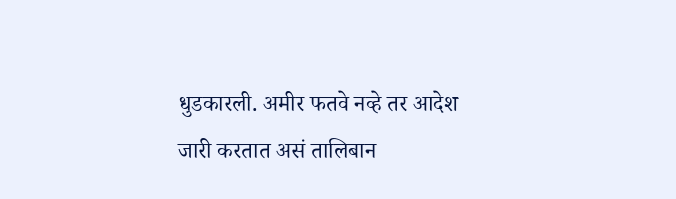धुडकारली. अमीर फतवे नव्हे तर आदेश जारी करतात असं तालिबान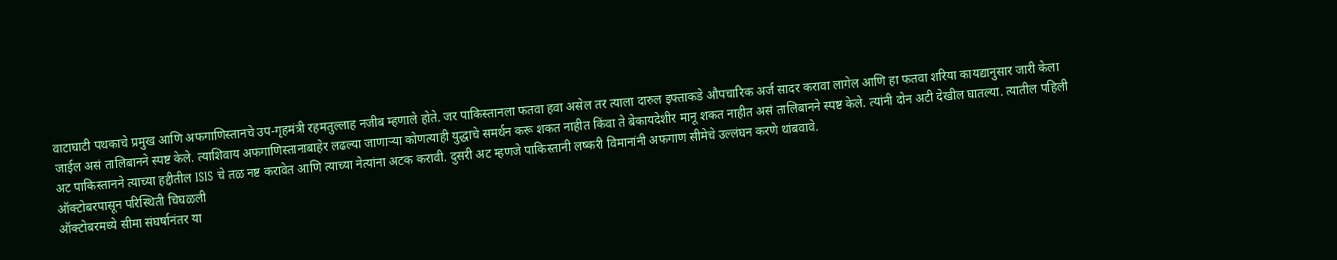वाटाघाटी पथकाचे प्रमुख आणि अफगाणिस्तानचे उप-गृहमंत्री रहमतुल्लाह नजीब म्हणाले होते. जर पाकिस्तानला फतवा हवा असेल तर त्याला दारुल इफ्ताकडे औपचारिक अर्ज सादर करावा लागेल आणि हा फतवा शरिया कायद्यानुसार जारी केला जाईल असं तालिबानने स्पष्ट केले. त्याशिवाय अफगाणिस्तानाबाहेर लढल्या जाणाऱ्या कोणत्याही युद्धाचे समर्थन करू शकत नाहीत किंवा ते बेकायदेशीर मानू शकत नाहीत असं तालिबानने स्पष्ट केले. त्यांनी दोन अटी देखील घातल्या. त्यातील पहिली अट पाकिस्तानने त्याच्या हद्दीतील ISIS चे तळ नष्ट करावेत आणि त्याच्या नेत्यांना अटक करावी. दुसरी अट म्हणजे पाकिस्तानी लष्करी विमानांनी अफगाण सीमेचे उल्लंघन करणे थांबवावे.
ऑक्टोबरपासून परिस्थिती चिघळली
ऑक्टोबरमध्ये सीमा संघर्षानंतर या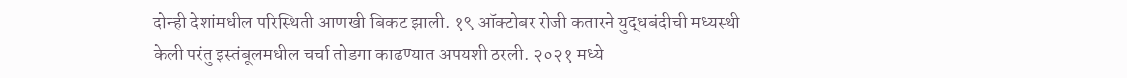दोन्ही देशांमधील परिस्थिती आणखी बिकट झाली. १९ ऑक्टोबर रोजी कतारने युद्धबंदीची मध्यस्थी केली परंतु इस्तंबूलमधील चर्चा तोडगा काढण्यात अपयशी ठरली. २०२१ मध्ये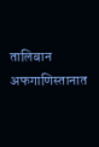तालिबान अफगाणिस्तानात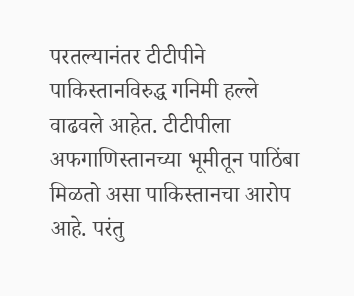परतल्यानंतर टीटीपीने पाकिस्तानविरुद्ध गनिमी हल्ले वाढवले आहेत. टीटीपीला अफगाणिस्तानच्या भूमीतून पाठिंबा मिळतो असा पाकिस्तानचा आरोप आहे. परंतु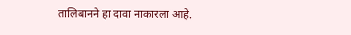तालिबानने हा दावा नाकारला आहे.